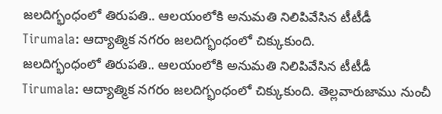జలదిగ్భంధంలో తిరుపతి.. ఆలయంలోకి అనుమతి నిలిపివేసిన టీటీడీ
Tirumala: ఆద్యాత్మిక నగరం జలదిగ్భంధంలో చిక్కుకుంది.
జలదిగ్భంధంలో తిరుపతి.. ఆలయంలోకి అనుమతి నిలిపివేసిన టీటీడీ
Tirumala: ఆద్యాత్మిక నగరం జలదిగ్భంధంలో చిక్కుకుంది. తెల్లవారుజాము నుంచీ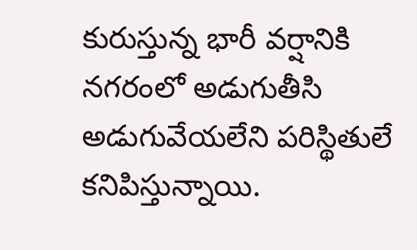కురుస్తున్న భారీ వర్షానికి నగరంలో అడుగుతీసి అడుగువేయలేని పరిస్థితులే కనిపిస్తున్నాయి.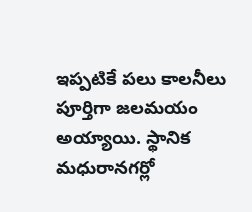ఇప్పటికే పలు కాలనీలు పూర్తిగా జలమయం అయ్యాయి. స్థానిక మధురానగర్లో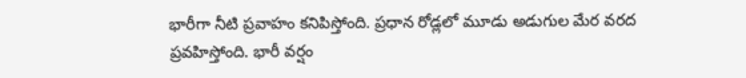భారీగా నీటి ప్రవాహం కనిపిస్తోంది. ప్రధాన రోడ్లలో మూడు అడుగుల మేర వరద ప్రవహిస్తోంది. భారీ వర్షం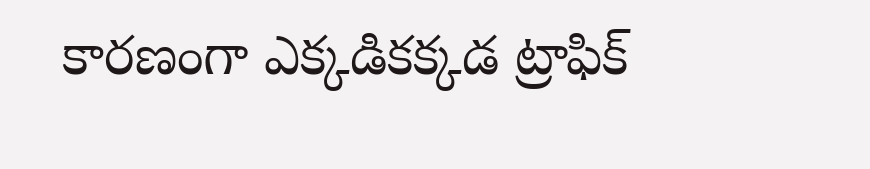కారణంగా ఎక్కడికక్కడ ట్రాఫిక్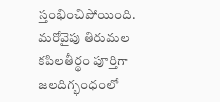స్తంభించిపోయింది.
మరోవైపు తిరుమల కపిలతీర్థం పూర్తిగా జలదిగ్భంధంలో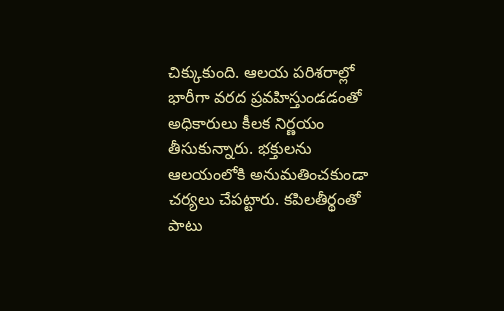చిక్కుకుంది. ఆలయ పరిశరాల్లో భారీగా వరద ప్రవహిస్తుండడంతో అధికారులు కీలక నిర్ణయం తీసుకున్నారు. భక్తులను ఆలయంలోకి అనుమతించకుండా చర్యలు చేపట్టారు. కపిలతీర్థంతో పాటు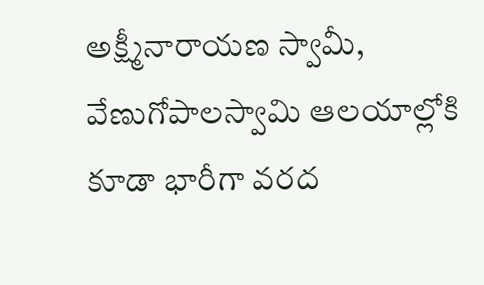అక్ష్మీనారాయణ స్వామీ, వేణుగోపాలస్వామి ఆలయాల్లోకి కూడా భారీగా వరద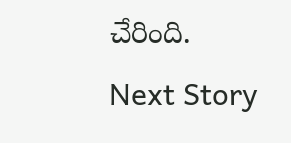చేరింది.
Next Story